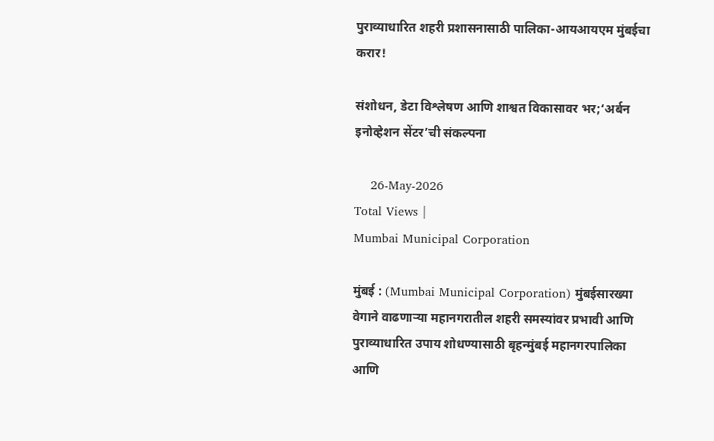पुराव्याधारित शहरी प्रशासनासाठी पालिका-आयआयएम मुंबईचा करार!

संशोधन, डेटा विश्लेषण आणि शाश्वत विकासावर भर;‘अर्बन इनोव्हेशन सेंटर’ची संकल्पना

    26-May-2026
Total Views |
Mumbai Municipal Corporation

मुंबई : (Mumbai Municipal Corporation) मुंबईसारख्या वेगाने वाढणाऱ्या महानगरातील शहरी समस्यांवर प्रभावी आणि पुराव्याधारित उपाय शोधण्यासाठी बृहन्मुंबई महानगरपालिका आणि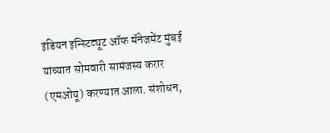इंडियन इन्स्टिट्यूट ऑफ मॅनेजमेंट मुंबई यांच्यात सोमवारी सामंजस्य करार (एमओयू) करण्यात आला. संशोधन,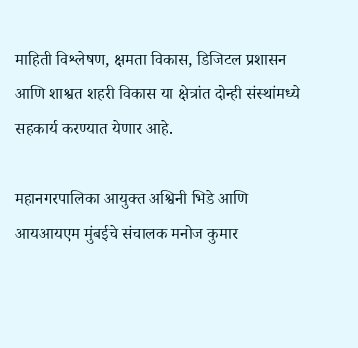माहिती विश्लेषण, क्षमता विकास, डिजिटल प्रशासन आणि शाश्वत शहरी विकास या क्षेत्रांत दोन्ही संस्थांमध्ये सहकार्य करण्यात येणार आहे.

महानगरपालिका आयुक्त अश्विनी भिडे आणि आयआयएम मुंबईचे संचालक मनोज कुमार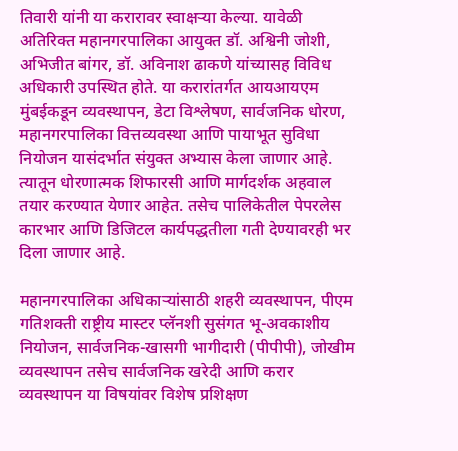तिवारी यांनी या करारावर स्वाक्षऱ्या केल्या. यावेळी अतिरिक्त महानगरपालिका आयुक्त डॉ. अश्विनी जोशी, अभिजीत बांगर, डॉ. अविनाश ढाकणे यांच्यासह विविध अधिकारी उपस्थित होते. या करारांतर्गत आयआयएम मुंबईकडून व्यवस्थापन, डेटा विश्लेषण, सार्वजनिक धोरण, महानगरपालिका वित्तव्यवस्था आणि पायाभूत सुविधा नियोजन यासंदर्भात संयुक्त अभ्यास केला जाणार आहे. त्यातून धोरणात्मक शिफारसी आणि मार्गदर्शक अहवाल तयार करण्यात येणार आहेत. तसेच पालिकेतील पेपरलेस कारभार आणि डिजिटल कार्यपद्धतीला गती देण्यावरही भर दिला जाणार आहे.

महानगरपालिका अधिकाऱ्यांसाठी शहरी व्यवस्थापन, पीएम गतिशक्ती राष्ट्रीय मास्टर प्लॅनशी सुसंगत भू-अवकाशीय नियोजन, सार्वजनिक-खासगी भागीदारी (पीपीपी), जोखीम व्यवस्थापन तसेच सार्वजनिक खरेदी आणि करार व्यवस्थापन या विषयांवर विशेष प्रशिक्षण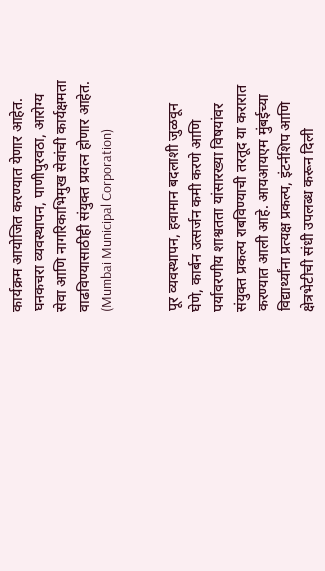कार्यक्रम आयोजित करण्यात येणार आहेत. घनकचरा व्यवस्थापन, पाणीपुरवठा, आरोग्य सेवा आणि नागरिकाभिमुख सेवांची कार्यक्षमता वाढविण्यासाठीही संयुक्त प्रयत्न होणार आहेत. (Mumbai Municipal Corporation)


पूर व्यवस्थापन, हवामान बदलाशी जुळवून घेणे, कार्बन उत्सर्जन कमी करणे आणि पर्यावरणीय शाश्वतता यांसारख्या विषयांवर संयुक्त प्रकल्प राबविण्याची तरतूद या करारात करण्यात आली आहे. आयआयएम मुंबईच्या विद्यार्थ्यांना प्रत्यक्ष प्रकल्प, इंटर्नशिप आणि क्षेत्रभेटीची संधी उपलब्ध करून दिली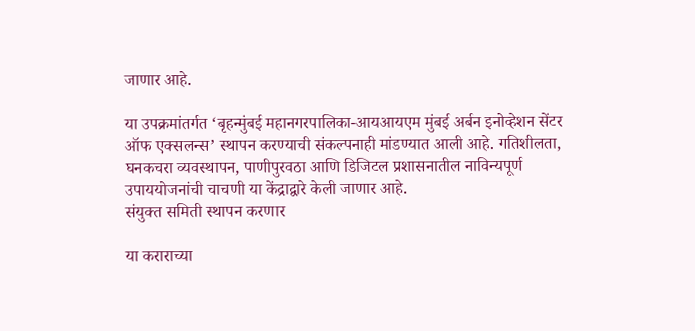जाणार आहे.

या उपक्रमांतर्गत ‘बृहन्मुंबई महानगरपालिका-आयआयएम मुंबई अर्बन इनोव्हेशन सेंटर ऑफ एक्सलन्स’ स्थापन करण्याची संकल्पनाही मांडण्यात आली आहे. गतिशीलता, घनकचरा व्यवस्थापन, पाणीपुरवठा आणि डिजिटल प्रशासनातील नाविन्यपूर्ण उपाययोजनांची चाचणी या केंद्राद्वारे केली जाणार आहे.
संयुक्त समिती स्थापन करणार

या कराराच्या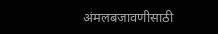अंमलबजावणीसाठी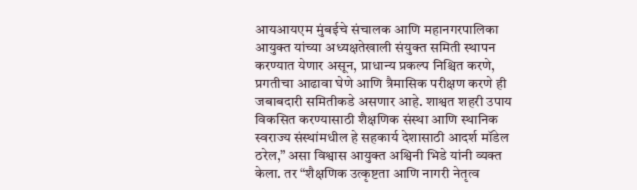आयआयएम मुंबईचे संचालक आणि महानगरपालिका आयुक्त यांच्या अध्यक्षतेखाली संयुक्त समिती स्थापन करण्यात येणार असून, प्राधान्य प्रकल्प निश्चित करणे, प्रगतीचा आढावा घेणे आणि त्रैमासिक परीक्षण करणे ही जबाबदारी समितीकडे असणार आहे. शाश्वत शहरी उपाय विकसित करण्यासाठी शैक्षणिक संस्था आणि स्थानिक स्वराज्य संस्थांमधील हे सहकार्य देशासाठी आदर्श मॉडेल ठरेल,” असा विश्वास आयुक्त अश्विनी भिडे यांनी व्यक्त केला. तर “शैक्षणिक उत्कृष्टता आणि नागरी नेतृत्व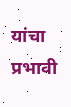यांचा प्रभावी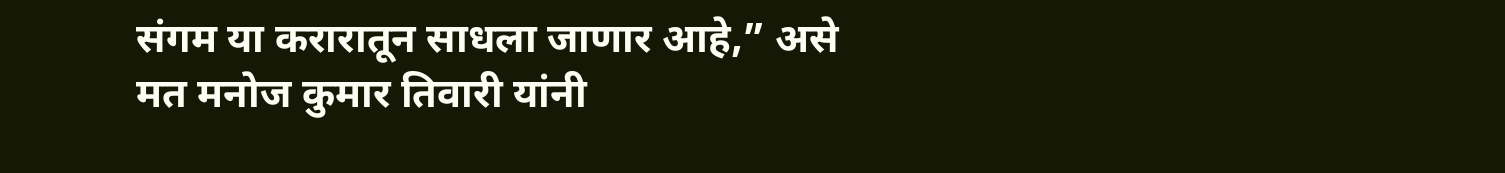संगम या करारातून साधला जाणार आहे,” असे मत मनोज कुमार तिवारी यांनी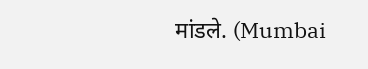मांडले. (Mumbai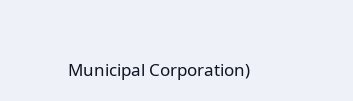Municipal Corporation)